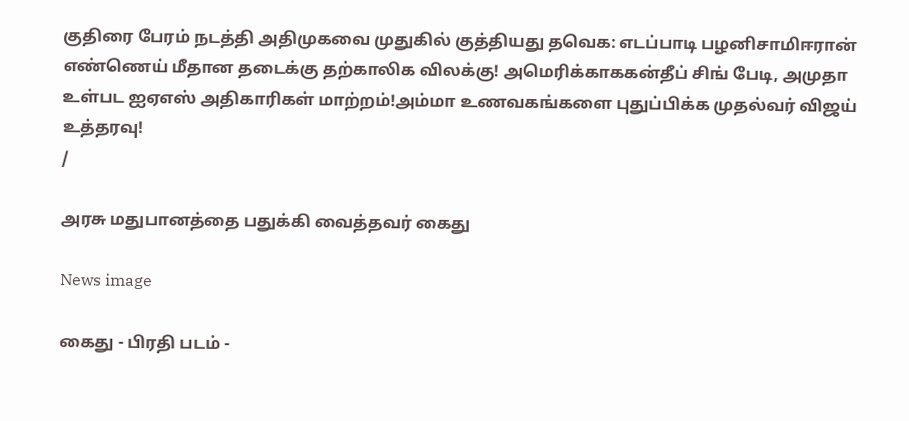குதிரை பேரம் நடத்தி அதிமுகவை முதுகில் குத்தியது தவெக: எடப்பாடி பழனிசாமிஈரான் எண்ணெய் மீதான தடைக்கு தற்காலிக விலக்கு! அமெரிக்காககன்தீப் சிங் பேடி, அமுதா உள்பட ஐஏஎஸ் அதிகாரிகள் மாற்றம்!அம்மா உணவகங்களை புதுப்பிக்க முதல்வர் விஜய் உத்தரவு!
/

அரசு மதுபானத்தை பதுக்கி வைத்தவர் கைது

News image

கைது - பிரதி படம் -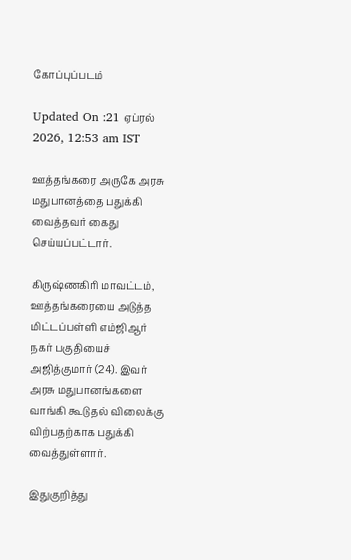கோப்புப்படம்

Updated On :21 ஏப்ரல் 2026, 12:53 am IST

ஊத்தங்கரை அருகே அரசு மதுபானத்தை பதுக்கி வைத்தவர் கைது செய்யப்பட்டார்.

கிருஷ்ணகிரி மாவட்டம், ஊத்தங்கரையை அடுத்த மிட்டப்பள்ளி எம்ஜிஆர் நகர் பகுதியைச் அஜித்குமார் (24). இவர் அரசு மதுபானங்களை வாங்கி கூடுதல் விலைக்கு விற்பதற்காக பதுக்கி வைத்துள்ளார்.

இதுகுறித்து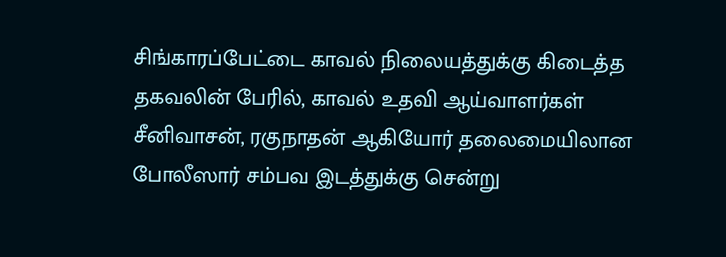சிங்காரப்பேட்டை காவல் நிலையத்துக்கு கிடைத்த தகவலின் பேரில், காவல் உதவி ஆய்வாளர்கள் சீனிவாசன், ரகுநாதன் ஆகியோர் தலைமையிலான போலீஸார் சம்பவ இடத்துக்கு சென்று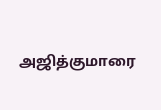அஜித்குமாரை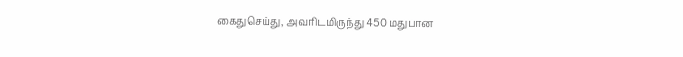கைதுசெய்து, அவரிடமிருந்து 450 மதுபான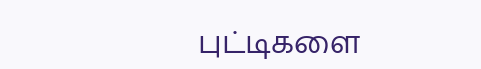புட்டிகளை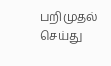பறிமுதல் செய்து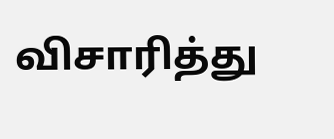விசாரித்து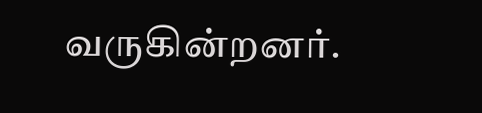வருகின்றனர்.